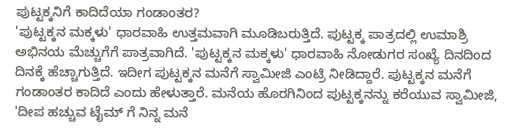ಪುಟ್ಟಕ್ಕನಿಗೆ ಕಾದಿದೆಯಾ ಗಂಡಾಂತರ?
'ಪುಟ್ಟಕ್ಕನ ಮಕ್ಕಳು' ಧಾರವಾಹಿ ಉತ್ತಮವಾಗಿ ಮೂಡಿಬರುತ್ತಿದೆ. ಪುಟ್ಟಕ್ಕ ಪಾತ್ರದಲ್ಲಿ ಉಮಾಶ್ರಿ ಅಭಿನಯ ಮೆಚ್ಚುಗೆಗೆ ಪಾತ್ರವಾಗಿದೆ. 'ಪುಟ್ಟಕ್ಕನ ಮಕ್ಕಳು' ಧಾರವಾಹಿ ನೋಡುಗರ ಸಂಖ್ಯೆ ದಿನದಿಂದ ದಿನಕ್ಕೆ ಹೆಚ್ಚಾಗುತ್ತಿದೆ. ಇದೀಗ ಪುಟ್ಟಕ್ಕನ ಮನೆಗೆ ಸ್ವಾಮೀಜಿ ಎಂಟ್ರಿ ನೀಡಿದ್ದಾರೆ. ಪುಟ್ಟಕ್ಕನ ಮನೆಗೆ ಗಂಡಾಂತರ ಕಾದಿದೆ ಎಂದು ಹೇಳುತ್ತಾರೆ. ಮನೆಯ ಹೊರಗಿನಿಂದ ಪುಟ್ಟಕ್ಕನನ್ನು ಕರೆಯುವ ಸ್ವಾಮೀಜಿ, 'ದೀಪ ಹಚ್ಚುವ ಟೈಮ್ ಗೆ ನಿನ್ನ ಮನೆ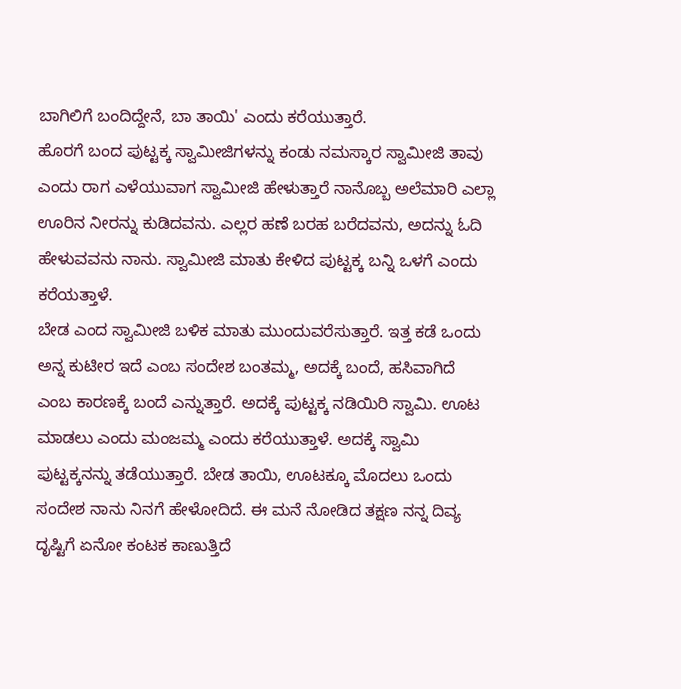ಬಾಗಿಲಿಗೆ ಬಂದಿದ್ದೇನೆ, ಬಾ ತಾಯಿ' ಎಂದು ಕರೆಯುತ್ತಾರೆ.
ಹೊರಗೆ ಬಂದ ಪುಟ್ಟಕ್ಕ ಸ್ವಾಮೀಜಿಗಳನ್ನು ಕಂಡು ನಮಸ್ಕಾರ ಸ್ವಾಮೀಜಿ ತಾವು ಎಂದು ರಾಗ ಎಳೆಯುವಾಗ ಸ್ವಾಮೀಜಿ ಹೇಳುತ್ತಾರೆ ನಾನೊಬ್ಬ ಅಲೆಮಾರಿ ಎಲ್ಲಾ ಊರಿನ ನೀರನ್ನು ಕುಡಿದವನು. ಎಲ್ಲರ ಹಣೆ ಬರಹ ಬರೆದವನು, ಅದನ್ನು ಓದಿ ಹೇಳುವವನು ನಾನು. ಸ್ವಾಮೀಜಿ ಮಾತು ಕೇಳಿದ ಪುಟ್ಟಕ್ಕ ಬನ್ನಿ ಒಳಗೆ ಎಂದು ಕರೆಯತ್ತಾಳೆ.
ಬೇಡ ಎಂದ ಸ್ವಾಮೀಜಿ ಬಳಿಕ ಮಾತು ಮುಂದುವರೆಸುತ್ತಾರೆ. ಇತ್ತ ಕಡೆ ಒಂದು ಅನ್ನ ಕುಟೀರ ಇದೆ ಎಂಬ ಸಂದೇಶ ಬಂತಮ್ಮ, ಅದಕ್ಕೆ ಬಂದೆ, ಹಸಿವಾಗಿದೆ ಎಂಬ ಕಾರಣಕ್ಕೆ ಬಂದೆ ಎನ್ನುತ್ತಾರೆ. ಅದಕ್ಕೆ ಪುಟ್ಟಕ್ಕ ನಡಿಯಿರಿ ಸ್ವಾಮಿ. ಊಟ ಮಾಡಲು ಎಂದು ಮಂಜಮ್ಮ ಎಂದು ಕರೆಯುತ್ತಾಳೆ. ಅದಕ್ಕೆ ಸ್ವಾಮಿ ಪುಟ್ಟಕ್ಕನನ್ನು ತಡೆಯುತ್ತಾರೆ. ಬೇಡ ತಾಯಿ, ಊಟಕ್ಕೂ ಮೊದಲು ಒಂದು ಸಂದೇಶ ನಾನು ನಿನಗೆ ಹೇಳೋದಿದೆ. ಈ ಮನೆ ನೋಡಿದ ತಕ್ಷಣ ನನ್ನ ದಿವ್ಯ ದೃಷ್ಟಿಗೆ ಏನೋ ಕಂಟಕ ಕಾಣುತ್ತಿದೆ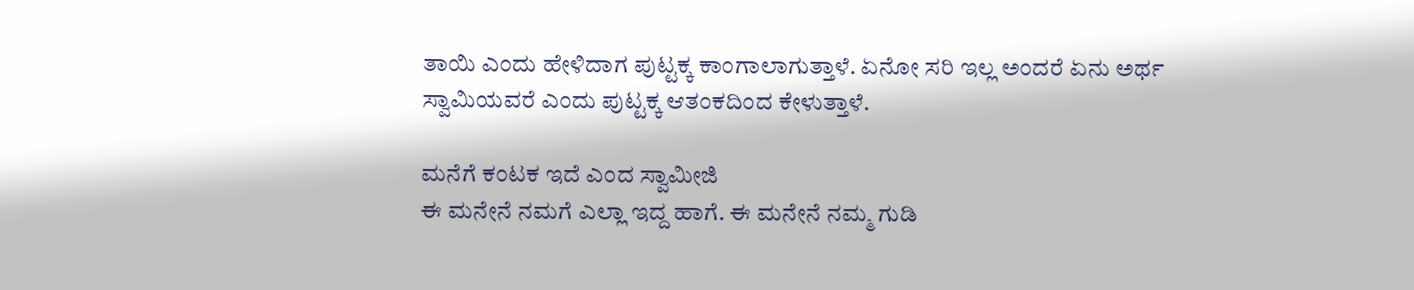ತಾಯಿ ಎಂದು ಹೇಳಿದಾಗ ಪುಟ್ಟಕ್ಕ ಕಾಂಗಾಲಾಗುತ್ತಾಳೆ. ಏನೋ ಸರಿ ಇಲ್ಲ ಅಂದರೆ ಏನು ಅರ್ಥ ಸ್ವಾಮಿಯವರೆ ಎಂದು ಪುಟ್ಟಕ್ಕ ಆತಂಕದಿಂದ ಕೇಳುತ್ತಾಳೆ.

ಮನೆಗೆ ಕಂಟಕ ಇದೆ ಎಂದ ಸ್ವಾಮೀಜಿ
ಈ ಮನೇನೆ ನಮಗೆ ಎಲ್ಲಾ ಇದ್ದ ಹಾಗೆ. ಈ ಮನೇನೆ ನಮ್ಮ ಗುಡಿ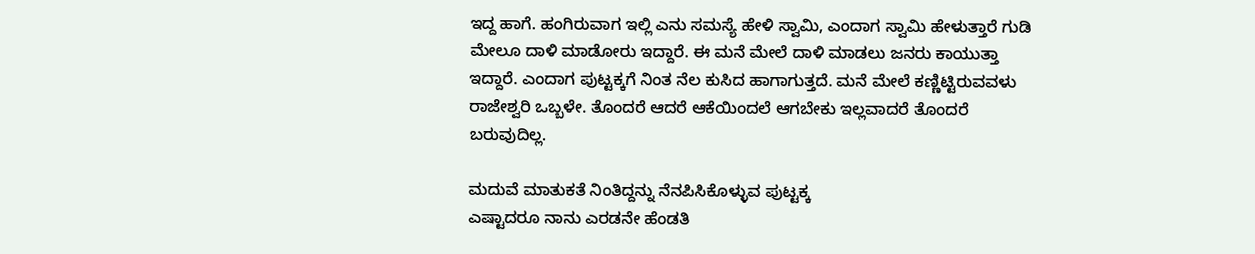ಇದ್ದ ಹಾಗೆ. ಹಂಗಿರುವಾಗ ಇಲ್ಲಿ ಎನು ಸಮಸ್ಯೆ ಹೇಳಿ ಸ್ವಾಮಿ, ಎಂದಾಗ ಸ್ವಾಮಿ ಹೇಳುತ್ತಾರೆ ಗುಡಿ ಮೇಲೂ ದಾಳಿ ಮಾಡೋರು ಇದ್ದಾರೆ. ಈ ಮನೆ ಮೇಲೆ ದಾಳಿ ಮಾಡಲು ಜನರು ಕಾಯುತ್ತಾ ಇದ್ದಾರೆ. ಎಂದಾಗ ಪುಟ್ಟಕ್ಕಗೆ ನಿಂತ ನೆಲ ಕುಸಿದ ಹಾಗಾಗುತ್ತದೆ. ಮನೆ ಮೇಲೆ ಕಣ್ಣಿಟ್ಟಿರುವವಳು ರಾಜೇಶ್ವರಿ ಒಬ್ಬಳೇ. ತೊಂದರೆ ಆದರೆ ಆಕೆಯಿಂದಲೆ ಆಗಬೇಕು ಇಲ್ಲವಾದರೆ ತೊಂದರೆ ಬರುವುದಿಲ್ಲ.

ಮದುವೆ ಮಾತುಕತೆ ನಿಂತಿದ್ದನ್ನು ನೆನಪಿಸಿಕೊಳ್ಳುವ ಪುಟ್ಟಕ್ಕ
ಎಷ್ಟಾದರೂ ನಾನು ಎರಡನೇ ಹೆಂಡತಿ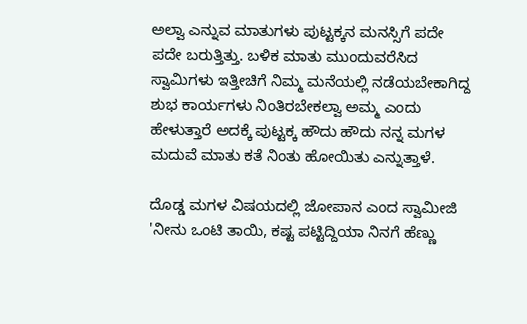ಅಲ್ವಾ ಎನ್ನುವ ಮಾತುಗಳು ಪುಟ್ಟಕ್ಕನ ಮನಸ್ಸಿಗೆ ಪದೇ ಪದೇ ಬರುತ್ತಿತ್ತು. ಬಳಿಕ ಮಾತು ಮುಂದುವರೆಸಿದ ಸ್ವಾಮಿಗಳು ಇತ್ತೀಚಿಗೆ ನಿಮ್ಮ ಮನೆಯಲ್ಲಿ ನಡೆಯಬೇಕಾಗಿದ್ದ ಶುಭ ಕಾರ್ಯಗಳು ನಿಂತಿರಬೇಕಲ್ವಾ ಅಮ್ಮ ಎಂದು ಹೇಳುತ್ತಾರೆ ಅದಕ್ಕೆ ಪುಟ್ಟಕ್ಕ ಹೌದು ಹೌದು ನನ್ನ ಮಗಳ ಮದುವೆ ಮಾತು ಕತೆ ನಿಂತು ಹೋಯಿತು ಎನ್ನುತ್ತಾಳೆ.

ದೊಡ್ಡ ಮಗಳ ವಿಷಯದಲ್ಲಿ ಜೋಪಾನ ಎಂದ ಸ್ವಾಮೀಜಿ
'ನೀನು ಒಂಟಿ ತಾಯಿ, ಕಷ್ಟ ಪಟ್ಟಿದ್ದಿಯಾ ನಿನಗೆ ಹೆಣ್ಣು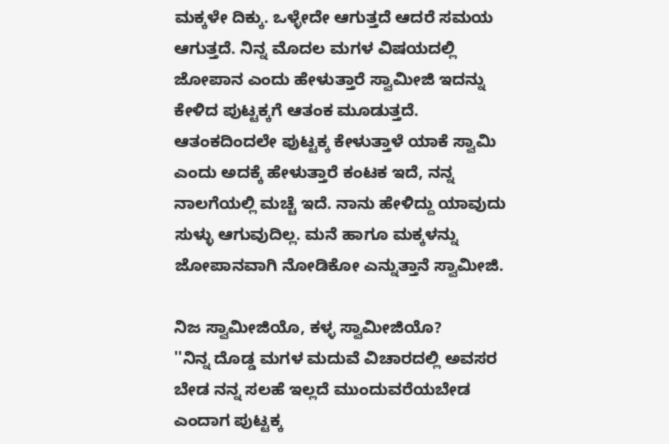ಮಕ್ಕಳೇ ದಿಕ್ಕು. ಒಳ್ಳೇದೇ ಆಗುತ್ತದೆ ಆದರೆ ಸಮಯ ಆಗುತ್ತದೆ. ನಿನ್ನ ಮೊದಲ ಮಗಳ ವಿಷಯದಲ್ಲಿ ಜೋಪಾನ ಎಂದು ಹೇಳುತ್ತಾರೆ ಸ್ವಾಮೀಜಿ ಇದನ್ನು ಕೇಳಿದ ಪುಟ್ಟಕ್ಕಗೆ ಆತಂಕ ಮೂಡುತ್ತದೆ. ಆತಂಕದಿಂದಲೇ ಪುಟ್ಟಕ್ಕ ಕೇಳುತ್ತಾಳೆ ಯಾಕೆ ಸ್ವಾಮಿ ಎಂದು ಅದಕ್ಕೆ ಹೇಳುತ್ತಾರೆ ಕಂಟಕ ಇದೆ, ನನ್ನ ನಾಲಗೆಯಲ್ಲಿ ಮಚ್ಚೆ ಇದೆ. ನಾನು ಹೇಳಿದ್ದು ಯಾವುದು ಸುಳ್ಳು ಆಗುವುದಿಲ್ಲ. ಮನೆ ಹಾಗೂ ಮಕ್ಕಳನ್ನು ಜೋಪಾನವಾಗಿ ನೋಡಿಕೋ ಎನ್ನುತ್ತಾನೆ ಸ್ವಾಮೀಜಿ.

ನಿಜ ಸ್ವಾಮೀಜಿಯೊ, ಕಳ್ಳ ಸ್ವಾಮೀಜಿಯೊ?
''ನಿನ್ನ ದೊಡ್ಡ ಮಗಳ ಮದುವೆ ವಿಚಾರದಲ್ಲಿ ಅವಸರ ಬೇಡ ನನ್ನ ಸಲಹೆ ಇಲ್ಲದೆ ಮುಂದುವರೆಯಬೇಡ ಎಂದಾಗ ಪುಟ್ಟಕ್ಕ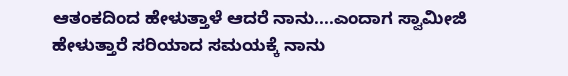ಆತಂಕದಿಂದ ಹೇಳುತ್ತಾಳೆ ಆದರೆ ನಾನು....ಎಂದಾಗ ಸ್ವಾಮೀಜಿ ಹೇಳುತ್ತಾರೆ ಸರಿಯಾದ ಸಮಯಕ್ಕೆ ನಾನು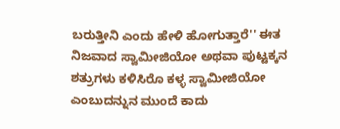ಬರುತ್ತೀನಿ ಎಂದು ಹೇಳಿ ಹೋಗುತ್ತಾರೆ'' ಈತ ನಿಜವಾದ ಸ್ವಾಮೀಜಿಯೋ ಅಥವಾ ಪುಟ್ಟಕ್ಕನ ಶತ್ರುಗಳು ಕಳಿಸಿರೊ ಕಳ್ಳ ಸ್ವಾಮೀಜಿಯೋ ಎಂಬುದನ್ನುನ ಮುಂದೆ ಕಾದು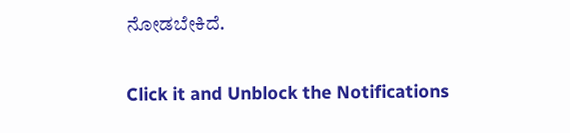ನೋಡಬೇಕಿದೆ.


Click it and Unblock the Notifications